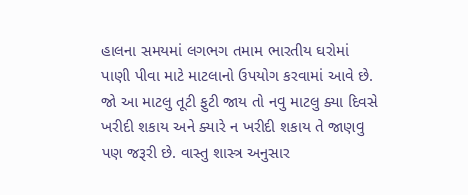હાલના સમયમાં લગભગ તમામ ભારતીય ઘરોમાં પાણી પીવા માટે માટલાનો ઉપયોગ કરવામાં આવે છે. જો આ માટલુ તૂટી ફુટી જાય તો નવુ માટલુ ક્યા દિવસે ખરીદી શકાય અને ક્યારે ન ખરીદી શકાય તે જાણવુ પણ જરૂરી છે. વાસ્તુ શાસ્ત્ર અનુસાર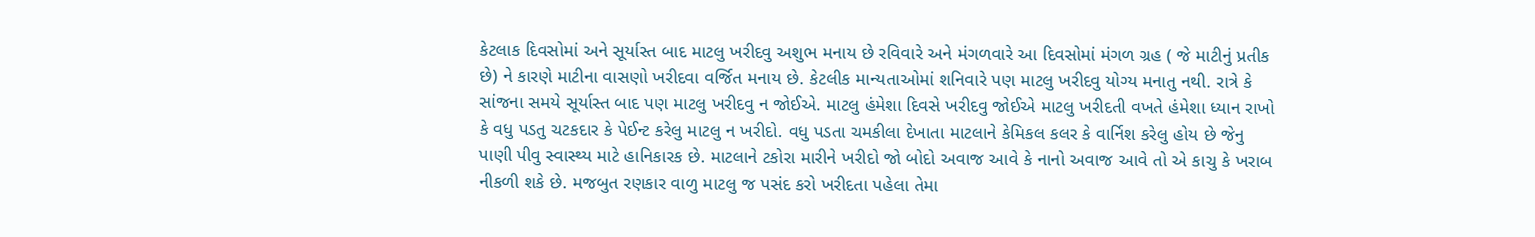કેટલાક દિવસોમાં અને સૂર્યાસ્ત બાદ માટલુ ખરીદવુ અશુભ મનાય છે રવિવારે અને મંગળવારે આ દિવસોમાં મંગળ ગ્રહ ( જે માટીનું પ્રતીક છે) ને કારણે માટીના વાસણો ખરીદવા વર્જિત મનાય છે. કેટલીક માન્યતાઓમાં શનિવારે પણ માટલુ ખરીદવુ યોગ્ય મનાતુ નથી. રાત્રે કે સાંજના સમયે સૂર્યાસ્ત બાદ પણ માટલુ ખરીદવુ ન જોઈએ. માટલુ હંમેશા દિવસે ખરીદવુ જોઈએ માટલુ ખરીદતી વખતે હંમેશા ધ્યાન રાખો કે વધુ પડતુ ચટકદાર કે પેઈન્ટ કરેલુ માટલુ ન ખરીદો. વધુ પડતા ચમકીલા દેખાતા માટલાને કેમિકલ કલર કે વાર્નિશ કરેલુ હોય છે જેનુ પાણી પીવુ સ્વાસ્થ્ય માટે હાનિકારક છે. માટલાને ટકોરા મારીને ખરીદો જો બોદો અવાજ આવે કે નાનો અવાજ આવે તો એ કાચુ કે ખરાબ નીકળી શકે છે. મજબુત રણકાર વાળુ માટલુ જ પસંદ કરો ખરીદતા પહેલા તેમા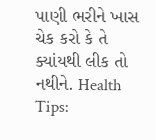પાણી ભરીને ખાસ ચેક કરો કે તે ક્યાંયથી લીક તો નથીને. Health Tips: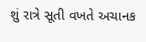શું રાત્રે સૂતી વખતે અચાનક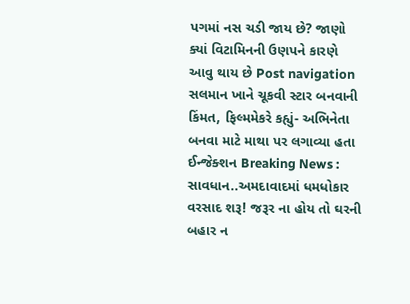પગમાં નસ ચડી જાય છે? જાણો ક્યાં વિટામિનની ઉણપને કારણે આવુ થાય છે Post navigation સલમાન ખાને ચૂકવી સ્ટાર બનવાની કિંમત, ફિલ્મમેકરે કહ્યું- અભિનેતા બનવા માટે માથા પર લગાવ્યા હતા ઈન્જેક્શન Breaking News : સાવધાન..અમદાવાદમાં ધમધોકાર વરસાદ શરૂ! જરૂર ના હોય તો ઘરની બહાર ન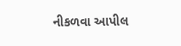નીકળવા આપીલ